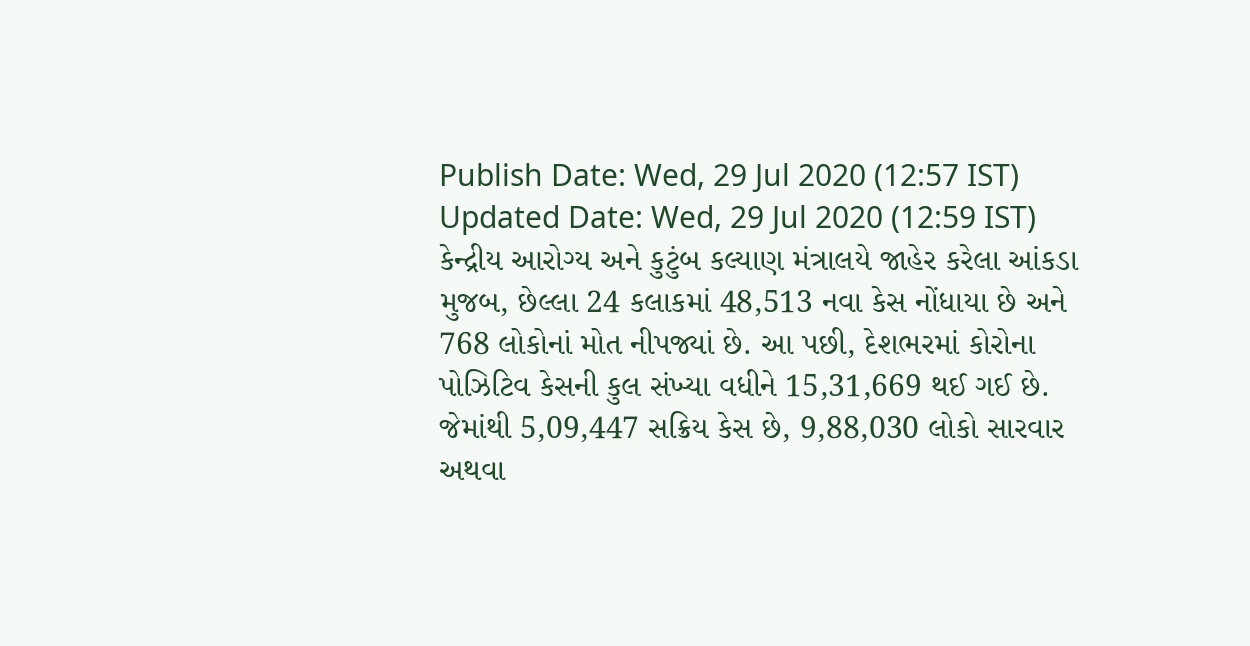Publish Date: Wed, 29 Jul 2020 (12:57 IST)
Updated Date: Wed, 29 Jul 2020 (12:59 IST)
કેન્દ્રીય આરોગ્ય અને કુટુંબ કલ્યાણ મંત્રાલયે જાહેર કરેલા આંકડા મુજબ, છેલ્લા 24 કલાકમાં 48,513 નવા કેસ નોંધાયા છે અને 768 લોકોનાં મોત નીપજ્યાં છે. આ પછી, દેશભરમાં કોરોના પોઝિટિવ કેસની કુલ સંખ્યા વધીને 15,31,669 થઈ ગઈ છે. જેમાંથી 5,09,447 સક્રિય કેસ છે, 9,88,030 લોકો સારવાર અથવા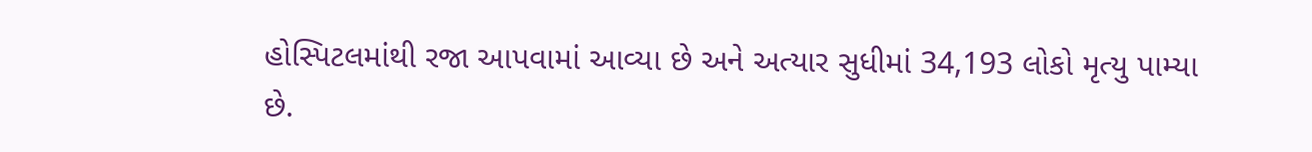હોસ્પિટલમાંથી રજા આપવામાં આવ્યા છે અને અત્યાર સુધીમાં 34,193 લોકો મૃત્યુ પામ્યા છે.